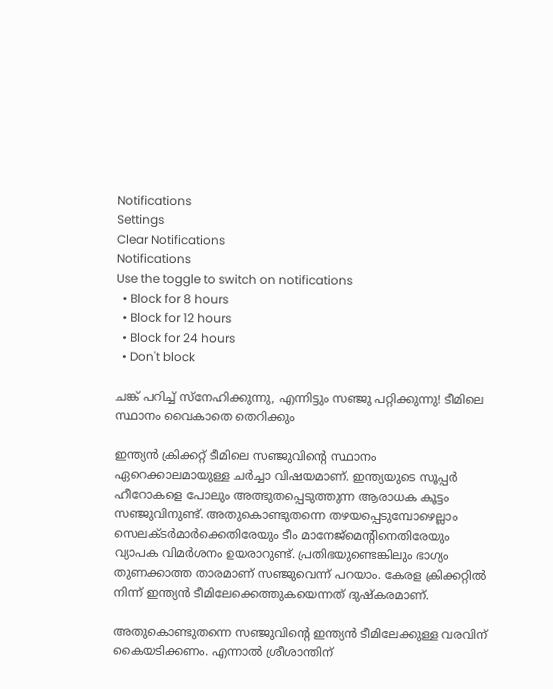Notifications
Settings
Clear Notifications
Notifications
Use the toggle to switch on notifications
  • Block for 8 hours
  • Block for 12 hours
  • Block for 24 hours
  • Don't block

ചങ്ക് പറിച്ച് സ്‌നേഹിക്കുന്നു, എന്നിട്ടും സഞ്ജു പറ്റിക്കുന്നു! ടീമിലെ സ്ഥാനം വൈകാതെ തെറിക്കും

ഇന്ത്യന്‍ ക്രിക്കറ്റ് ടീമിലെ സഞ്ജുവിന്റെ സ്ഥാനം ഏറെക്കാലമായുള്ള ചര്‍ച്ചാ വിഷയമാണ്. ഇന്ത്യയുടെ സൂപ്പര്‍ ഹീറോകളെ പോലും അത്ഭുതപ്പെടുത്തുന്ന ആരാധക കൂട്ടം സഞ്ജുവിനുണ്ട്. അതുകൊണ്ടുതന്നെ തഴയപ്പെടുമ്പോഴെല്ലാം സെലക്ടര്‍മാര്‍ക്കെതിരേയും ടീം മാനേജ്‌മെന്റിനെതിരേയും വ്യാപക വിമര്‍ശനം ഉയരാറുണ്ട്. പ്രതിഭയുണ്ടെങ്കിലും ഭാഗ്യം തുണക്കാത്ത താരമാണ് സഞ്ജുവെന്ന് പറയാം. കേരള ക്രിക്കറ്റില്‍ നിന്ന് ഇന്ത്യന്‍ ടീമിലേക്കെത്തുകയെന്നത് ദുഷ്‌കരമാണ്.

അതുകൊണ്ടുതന്നെ സഞ്ജുവിന്റെ ഇന്ത്യന്‍ ടീമിലേക്കുള്ള വരവിന് കൈയടിക്കണം. എന്നാല്‍ ശ്രീശാന്തിന്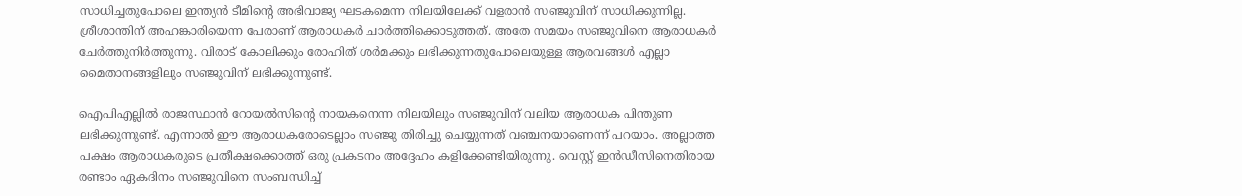സാധിച്ചതുപോലെ ഇന്ത്യന്‍ ടീമിന്റെ അഭിവാജ്യ ഘടകമെന്ന നിലയിലേക്ക് വളരാന്‍ സഞ്ജുവിന് സാധിക്കുന്നില്ല. ശ്രീശാന്തിന് അഹങ്കാരിയെന്ന പേരാണ് ആരാധകര്‍ ചാര്‍ത്തിക്കൊടുത്തത്. അതേ സമയം സഞ്ജുവിനെ ആരാധകര്‍ ചേര്‍ത്തുനിര്‍ത്തുന്നു. വിരാട് കോലിക്കും രോഹിത് ശര്‍മക്കും ലഭിക്കുന്നതുപോലെയുള്ള ആരവങ്ങള്‍ എല്ലാ മൈതാനങ്ങളിലും സഞ്ജുവിന് ലഭിക്കുന്നുണ്ട്.

ഐപിഎല്ലില്‍ രാജസ്ഥാന്‍ റോയല്‍സിന്റെ നായകനെന്ന നിലയിലും സഞ്ജുവിന് വലിയ ആരാധക പിന്തുണ ലഭിക്കുന്നുണ്ട്. എന്നാല്‍ ഈ ആരാധകരോടെല്ലാം സഞ്ജു തിരിച്ചു ചെയ്യുന്നത് വഞ്ചനയാണെന്ന് പറയാം. അല്ലാത്ത പക്ഷം ആരാധകരുടെ പ്രതീക്ഷക്കൊത്ത് ഒരു പ്രകടനം അദ്ദേഹം കളിക്കേണ്ടിയിരുന്നു. വെസ്റ്റ് ഇന്‍ഡീസിനെതിരായ രണ്ടാം ഏകദിനം സഞ്ജുവിനെ സംബന്ധിച്ച്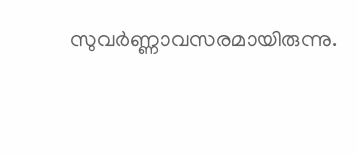സുവര്‍ണ്ണാവസരമായിരുന്നു.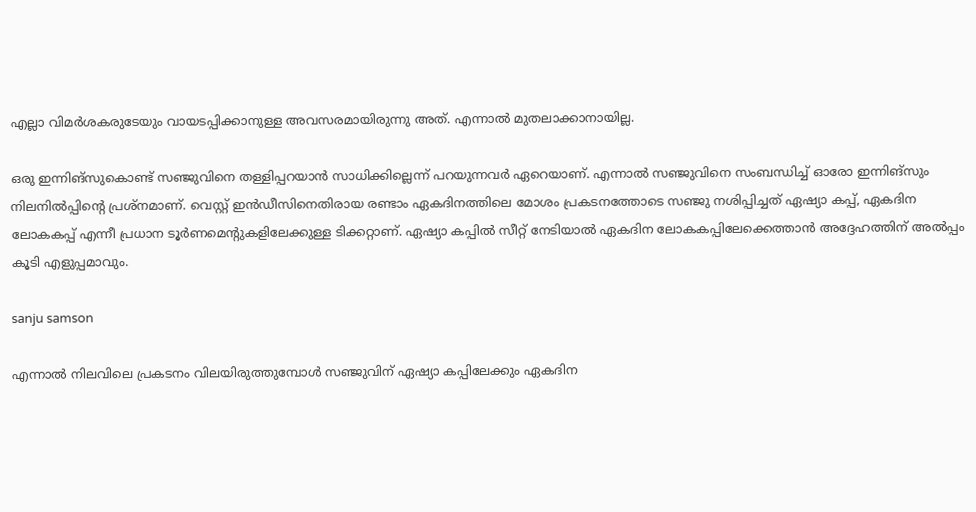എല്ലാ വിമര്‍ശകരുടേയും വായടപ്പിക്കാനുള്ള അവസരമായിരുന്നു അത്. എന്നാല്‍ മുതലാക്കാനായില്ല.

ഒരു ഇന്നിങ്‌സുകൊണ്ട് സഞ്ജുവിനെ തള്ളിപ്പറയാന്‍ സാധിക്കില്ലെന്ന് പറയുന്നവര്‍ ഏറെയാണ്. എന്നാല്‍ സഞ്ജുവിനെ സംബന്ധിച്ച് ഓരോ ഇന്നിങ്‌സും നിലനില്‍പ്പിന്റെ പ്രശ്‌നമാണ്. വെസ്റ്റ് ഇന്‍ഡീസിനെതിരായ രണ്ടാം ഏകദിനത്തിലെ മോശം പ്രകടനത്തോടെ സഞ്ജു നശിപ്പിച്ചത് ഏഷ്യാ കപ്പ്, ഏകദിന ലോകകപ്പ് എന്നീ പ്രധാന ടൂര്‍ണമെന്റുകളിലേക്കുള്ള ടിക്കറ്റാണ്. ഏഷ്യാ കപ്പില്‍ സീറ്റ് നേടിയാല്‍ ഏകദിന ലോകകപ്പിലേക്കെത്താന്‍ അദ്ദേഹത്തിന് അല്‍പ്പം കൂടി എളുപ്പമാവും.

sanju samson

എന്നാല്‍ നിലവിലെ പ്രകടനം വിലയിരുത്തുമ്പോള്‍ സഞ്ജുവിന് ഏഷ്യാ കപ്പിലേക്കും ഏകദിന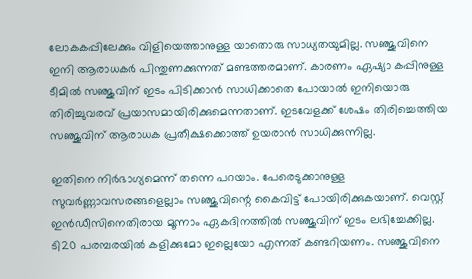ലോകകപ്പിലേക്കും വിളിയെത്താനുള്ള യാതൊരു സാധ്യതയുമില്ല. സഞ്ജുവിനെ ഇനി ആരാധകര്‍ പിന്തുണക്കുന്നത് മണ്ടത്തരമാണ്. കാരണം ഏഷ്യാ കപ്പിനുള്ള ടീമില്‍ സഞ്ജുവിന് ഇടം പിടിക്കാന്‍ സാധിക്കാതെ പോയാല്‍ ഇനിയൊരു തിരിച്ചുവരവ് പ്രയാസമായിരിക്കുമെന്നതാണ്. ഇടവേളക്ക് ശേഷം തിരിച്ചെത്തിയ സഞ്ജുവിന് ആരാധക പ്രതീക്ഷക്കൊത്ത് ഉയരാന്‍ സാധിക്കുന്നില്ല.

ഇതിനെ നിര്‍ഭാഗ്യമെന്ന് തന്നെ പറയാം. പേരെടുക്കാനുള്ള സുവര്‍ണ്ണാവസരങ്ങളെല്ലാം സഞ്ജുവിന്റെ കൈവിട്ട് പോയിരിക്കുകയാണ്. വെസ്റ്റ് ഇന്‍ഡീസിനെതിരായ മൂന്നാം ഏകദിനത്തില്‍ സഞ്ജുവിന് ഇടം ലഭിച്ചേക്കില്ല. ടി20 പരമ്പരയില്‍ കളിക്കുമോ ഇല്ലെയോ എന്നത് കണ്ടറിയണം. സഞ്ജുവിനെ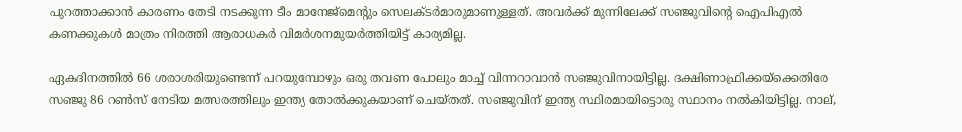പുറത്താക്കാന്‍ കാരണം തേടി നടക്കുന്ന ടീം മാനേജ്‌മെന്റും സെലക്ടര്‍മാരുമാണുള്ളത്. അവര്‍ക്ക് മുന്നിലേക്ക് സഞ്ജുവിന്റെ ഐപിഎല്‍ കണക്കുകള്‍ മാത്രം നിരത്തി ആരാധകര്‍ വിമര്‍ശനമുയര്‍ത്തിയിട്ട് കാര്യമില്ല.

ഏകദിനത്തില്‍ 66 ശരാശരിയുണ്ടെന്ന് പറയുമ്പോഴും ഒരു തവണ പോലും മാച്ച് വിന്നറാവാന്‍ സഞ്ജുവിനായിട്ടില്ല. ദക്ഷിണാഫ്രിക്കയ്‌ക്കെതിരേ സഞ്ജു 86 റണ്‍സ് നേടിയ മത്സരത്തിലും ഇന്ത്യ തോല്‍ക്കുകയാണ് ചെയ്തത്. സഞ്ജുവിന് ഇന്ത്യ സ്ഥിരമായിട്ടൊരു സ്ഥാനം നല്‍കിയിട്ടില്ല. നാല്,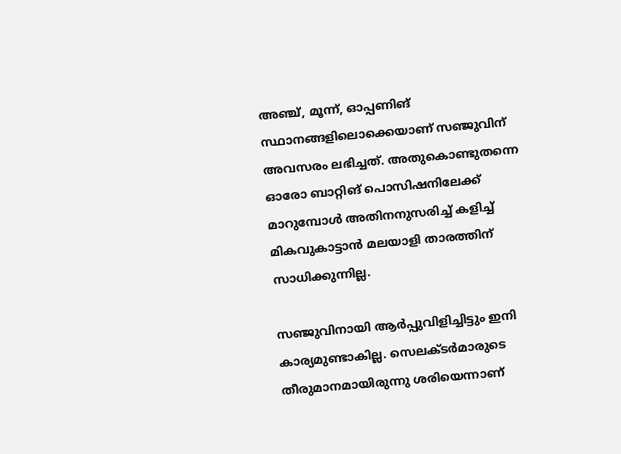അഞ്ച്, മൂന്ന്, ഓപ്പണിങ് സ്ഥാനങ്ങളിലൊക്കെയാണ് സഞ്ജുവിന് അവസരം ലഭിച്ചത്. അതുകൊണ്ടുതന്നെ ഓരോ ബാറ്റിങ് പൊസിഷനിലേക്ക് മാറുമ്പോള്‍ അതിനനുസരിച്ച് കളിച്ച് മികവുകാട്ടാന്‍ മലയാളി താരത്തിന് സാധിക്കുന്നില്ല.

സഞ്ജുവിനായി ആര്‍പ്പുവിളിച്ചിട്ടും ഇനി കാര്യമുണ്ടാകില്ല. സെലക്ടര്‍മാരുടെ തീരുമാനമായിരുന്നു ശരിയെന്നാണ്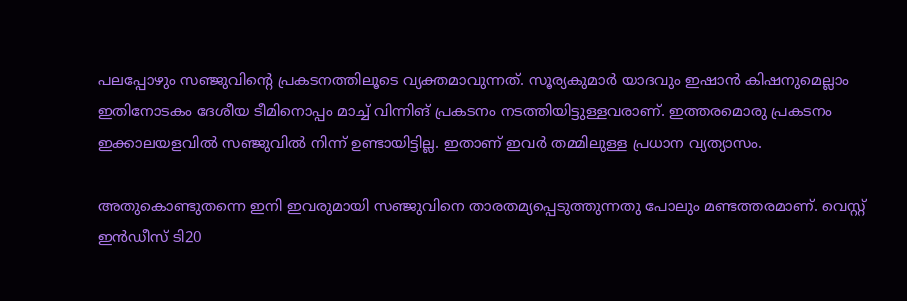പലപ്പോഴും സഞ്ജുവിന്റെ പ്രകടനത്തിലൂടെ വ്യക്തമാവുന്നത്. സൂര്യകുമാര്‍ യാദവും ഇഷാന്‍ കിഷനുമെല്ലാം ഇതിനോടകം ദേശീയ ടീമിനൊപ്പം മാച്ച് വിന്നിങ് പ്രകടനം നടത്തിയിട്ടുള്ളവരാണ്. ഇത്തരമൊരു പ്രകടനം ഇക്കാലയളവില്‍ സഞ്ജുവില്‍ നിന്ന് ഉണ്ടായിട്ടില്ല. ഇതാണ് ഇവര്‍ തമ്മിലുള്ള പ്രധാന വ്യത്യാസം.

അതുകൊണ്ടുതന്നെ ഇനി ഇവരുമായി സഞ്ജുവിനെ താരതമ്യപ്പെടുത്തുന്നതു പോലും മണ്ടത്തരമാണ്. വെസ്റ്റ് ഇന്‍ഡീസ് ടി20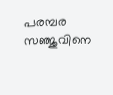പരമ്പര സഞ്ജുവിനെ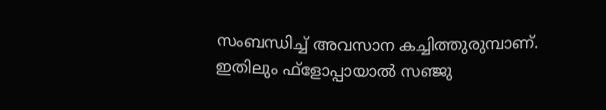സംബന്ധിച്ച് അവസാന കച്ചിത്തുരുമ്പാണ്. ഇതിലും ഫ്‌ളോപ്പായാല്‍ സഞ്ജു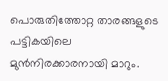പൊരുതിത്തോറ്റ താരങ്ങളുടെ പട്ടികയിലെ മുന്‍നിരക്കാരനായി മാറും.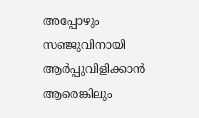അപ്പോഴും സഞ്ജുവിനായി ആര്‍പ്പുവിളിക്കാന്‍ ആരെങ്കിലും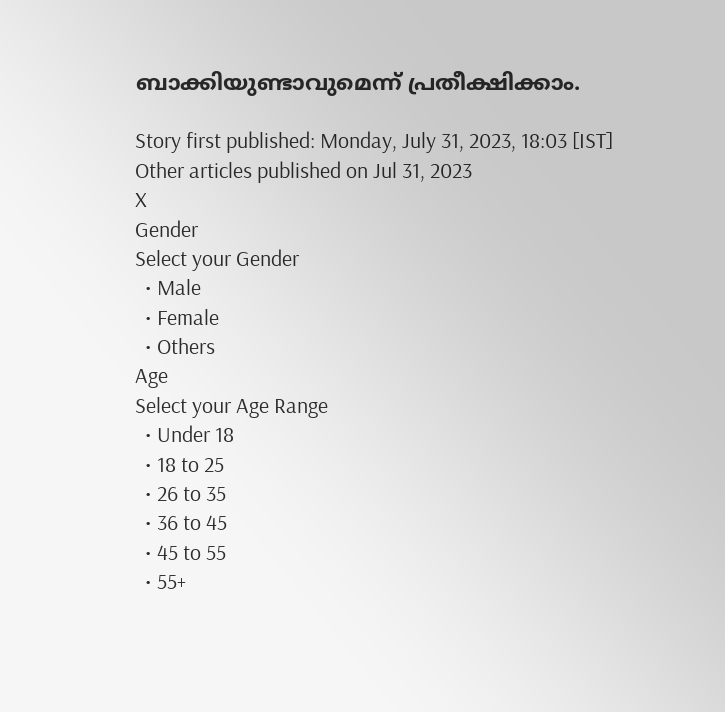ബാക്കിയുണ്ടാവുമെന്ന് പ്രതീക്ഷിക്കാം.

Story first published: Monday, July 31, 2023, 18:03 [IST]
Other articles published on Jul 31, 2023
X
Gender
Select your Gender
  • Male
  • Female
  • Others
Age
Select your Age Range
  • Under 18
  • 18 to 25
  • 26 to 35
  • 36 to 45
  • 45 to 55
  • 55+